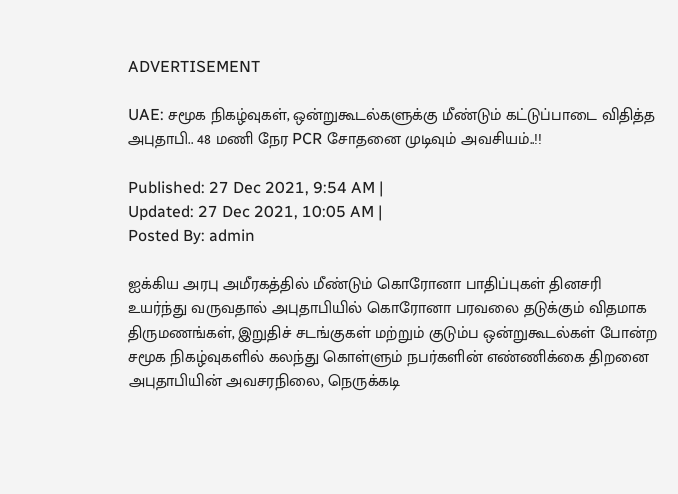ADVERTISEMENT

UAE: சமூக நிகழ்வுகள், ஒன்றுகூடல்களுக்கு மீண்டும் கட்டுப்பாடை விதித்த அபுதாபி.. 48 மணி நேர PCR சோதனை முடிவும் அவசியம்..!!

Published: 27 Dec 2021, 9:54 AM |
Updated: 27 Dec 2021, 10:05 AM |
Posted By: admin

ஐக்கிய அரபு அமீரகத்தில் மீண்டும் கொரோனா பாதிப்புகள் தினசரி உயர்ந்து வருவதால் அபுதாபியில் கொரோனா பரவலை தடுக்கும் விதமாக திருமணங்கள், இறுதிச் சடங்குகள் மற்றும் குடும்ப ஒன்றுகூடல்கள் போன்ற சமூக நிகழ்வுகளில் கலந்து கொள்ளும் நபர்களின் எண்ணிக்கை திறனை அபுதாபியின் அவசரநிலை, நெருக்கடி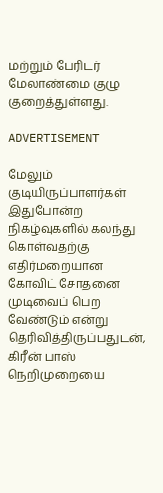மற்றும் பேரிடர் மேலாண்மை குழு குறைத்துள்ளது.

ADVERTISEMENT

மேலும் குடியிருப்பாளர்கள் இதுபோன்ற நிகழ்வுகளில் கலந்து கொள்வதற்கு எதிர்மறையான கோவிட் சோதனை முடிவைப் பெற வேண்டும் என்று தெரிவித்திருப்பதுடன், கிரீன் பாஸ் நெறிமுறையை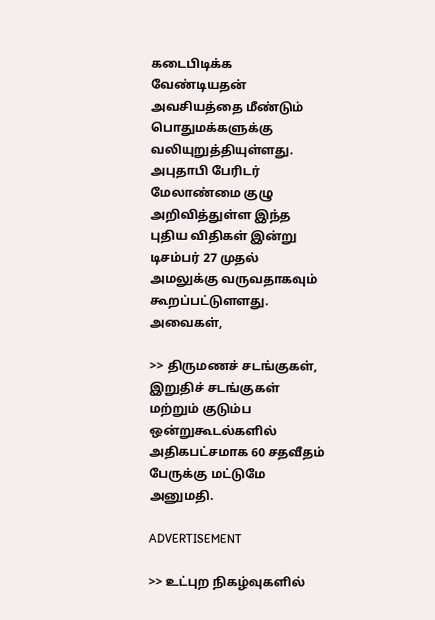கடைபிடிக்க வேண்டியதன் அவசியத்தை மீண்டும் பொதுமக்களுக்கு வலியுறுத்தியுள்ளது. அபுதாபி பேரிடர் மேலாண்மை குழு அறிவித்துள்ள இந்த புதிய விதிகள் இன்று டிசம்பர் 27 முதல் அமலுக்கு வருவதாகவும் கூறப்பட்டுளளது. அவைகள்,

>> திருமணச் சடங்குகள், இறுதிச் சடங்குகள் மற்றும் குடும்ப ஒன்றுகூடல்களில் அதிகபட்சமாக 60 சதவீதம் பேருக்கு மட்டுமே அனுமதி.

ADVERTISEMENT

>> உட்புற நிகழ்வுகளில்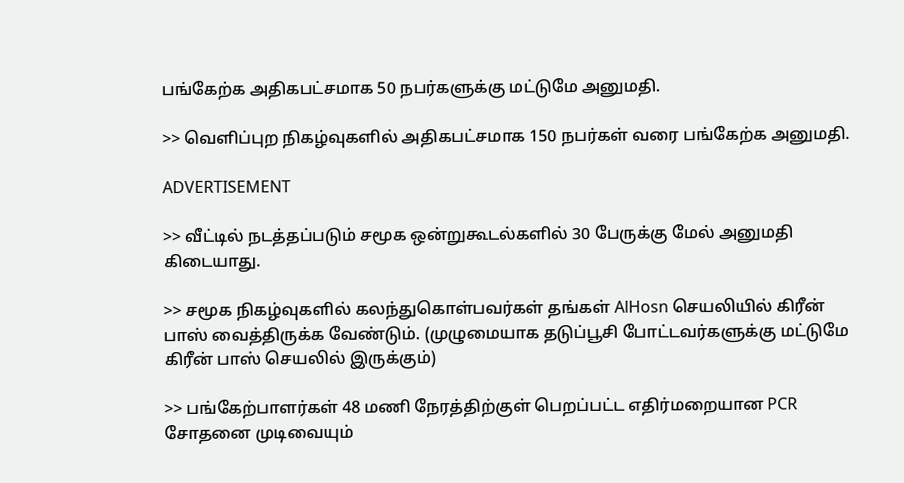பங்கேற்க அதிகபட்சமாக 50 நபர்களுக்கு மட்டுமே அனுமதி.

>> வெளிப்புற நிகழ்வுகளில் அதிகபட்சமாக 150 நபர்கள் வரை பங்கேற்க அனுமதி.

ADVERTISEMENT

>> வீட்டில் நடத்தப்படும் சமூக ஒன்றுகூடல்களில் 30 பேருக்கு மேல் அனுமதி கிடையாது.

>> சமூக நிகழ்வுகளில் கலந்துகொள்பவர்கள் தங்கள் AlHosn செயலியில் கிரீன் பாஸ் வைத்திருக்க வேண்டும். (முழுமையாக தடுப்பூசி போட்டவர்களுக்கு மட்டுமே கிரீன் பாஸ் செயலில் இருக்கும்)

>> பங்கேற்பாளர்கள் 48 மணி நேரத்திற்குள் பெறப்பட்ட எதிர்மறையான PCR சோதனை முடிவையும்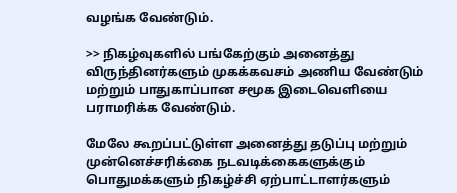வழங்க வேண்டும்.

>> நிகழ்வுகளில் பங்கேற்கும் அனைத்து விருந்தினர்களும் முகக்கவசம் அணிய வேண்டும் மற்றும் பாதுகாப்பான சமூக இடைவெளியை பராமரிக்க வேண்டும்.

மேலே கூறப்பட்டுள்ள அனைத்து தடுப்பு மற்றும் முன்னெச்சரிக்கை நடவடிக்கைகளுக்கும் பொதுமக்களும் நிகழ்ச்சி ஏற்பாட்டாளர்களும்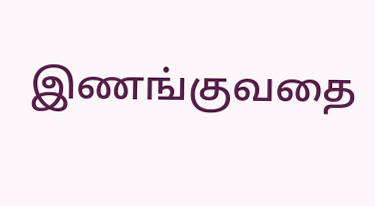இணங்குவதை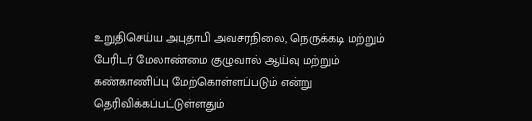உறுதிசெய்ய அபுதாபி அவசரநிலை, நெருக்கடி மற்றும் பேரிடர் மேலாண்மை குழுவால் ஆய்வு மற்றும் கண்காணிப்பு மேற்கொள்ளப்படும் என்று தெரிவிக்கப்பட்டுள்ளதும்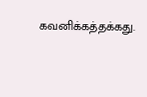கவனிக்கத்தக்கது.